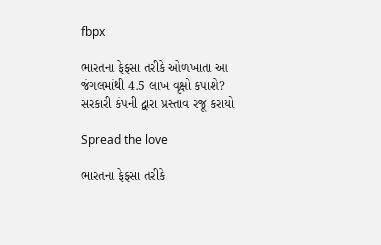fbpx

ભારતના ફેફસા તરીકે ઓળખાતા આ જંગલમાંથી 4.5 લાખ વૃક્ષો કપાશે? સરકારી કંપની દ્વારા પ્રસ્તાવ રજૂ કરાયો

Spread the love

ભારતના ફેફસા તરીકે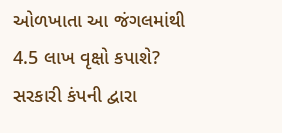ઓળખાતા આ જંગલમાંથી 4.5 લાખ વૃક્ષો કપાશે? સરકારી કંપની દ્વારા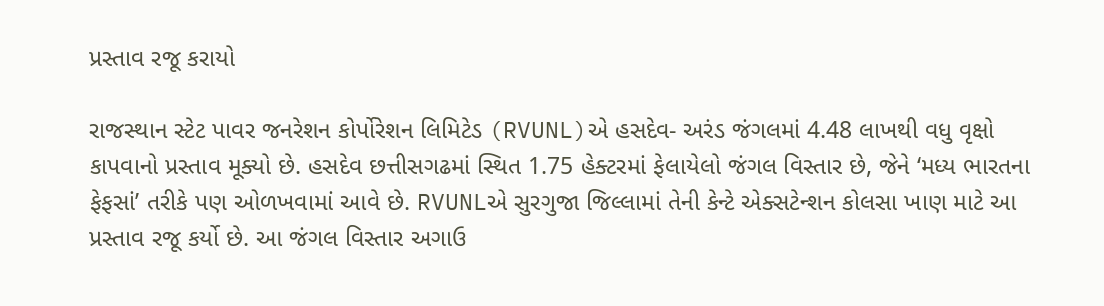પ્રસ્તાવ રજૂ કરાયો

રાજસ્થાન સ્ટેટ પાવર જનરેશન કોર્પોરેશન લિમિટેડ (RVUNL)એ હસદેવ- અરંડ જંગલમાં 4.48 લાખથી વધુ વૃક્ષો કાપવાનો પ્રસ્તાવ મૂક્યો છે. હસદેવ છત્તીસગઢમાં સ્થિત 1.75 હેક્ટરમાં ફેલાયેલો જંગલ વિસ્તાર છે, જેને ‘મધ્ય ભારતના ફેફસાં’ તરીકે પણ ઓળખવામાં આવે છે. RVUNLએ સુરગુજા જિલ્લામાં તેની કેન્ટે એક્સટેન્શન કોલસા ખાણ માટે આ પ્રસ્તાવ રજૂ કર્યો છે. આ જંગલ વિસ્તાર અગાઉ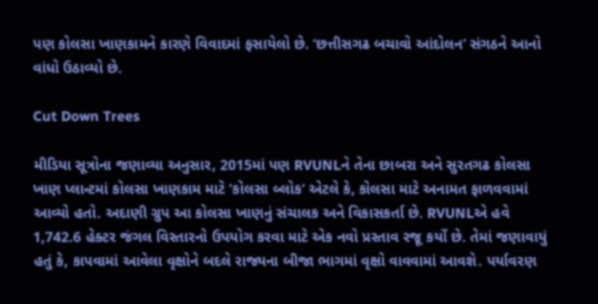પણ કોલસા ખાણકામને કારણે વિવાદમાં ફસાયેલો છે. ‘છત્તીસગઢ બચાવો આંદોલન’ સંગઠને આનો વાંધો ઉઠાવ્યો છે.

Cut Down Trees

મીડિયા સૂત્રોના જણાવ્યા અનુસાર, 2015માં પણ RVUNLને તેના છાબરા અને સુરતગઢ કોલસા ખાણ પ્લાન્ટમાં કોલસા ખાણકામ માટે ‘કોલસા બ્લોક’ એટલે કે, કોલસા માટે અનામત ફાળવવામાં આવ્યો હતો. અદાણી ગ્રુપ આ કોલસા ખાણનું સંચાલક અને વિકાસકર્તા છે. RVUNLએ હવે 1,742.6 હેક્ટર જંગલ વિસ્તારનો ઉપયોગ કરવા માટે એક નવો પ્રસ્તાવ રજૂ કર્યો છે. તેમાં જણાવાયું હતું કે, કાપવામાં આવેલા વૃક્ષોને બદલે રાજ્યના બીજા ભાગમાં વૃક્ષો વાવવામાં આવશે. પર્યાવરણ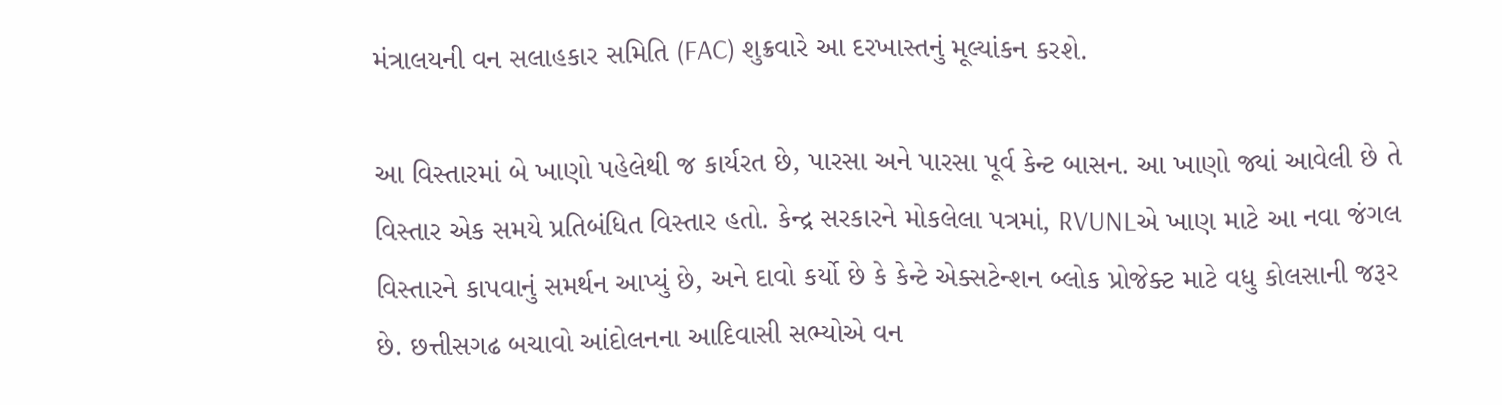મંત્રાલયની વન સલાહકાર સમિતિ (FAC) શુક્રવારે આ દરખાસ્તનું મૂલ્યાંકન કરશે.

આ વિસ્તારમાં બે ખાણો પહેલેથી જ કાર્યરત છે, પારસા અને પારસા પૂર્વ કેન્ટ બાસન. આ ખાણો જ્યાં આવેલી છે તે વિસ્તાર એક સમયે પ્રતિબંધિત વિસ્તાર હતો. કેન્દ્ર સરકારને મોકલેલા પત્રમાં, RVUNLએ ખાણ માટે આ નવા જંગલ વિસ્તારને કાપવાનું સમર્થન આપ્યું છે, અને દાવો કર્યો છે કે કેન્ટે એક્સટેન્શન બ્લોક પ્રોજેક્ટ માટે વધુ કોલસાની જરૂર છે. છત્તીસગઢ બચાવો આંદોલનના આદિવાસી સભ્યોએ વન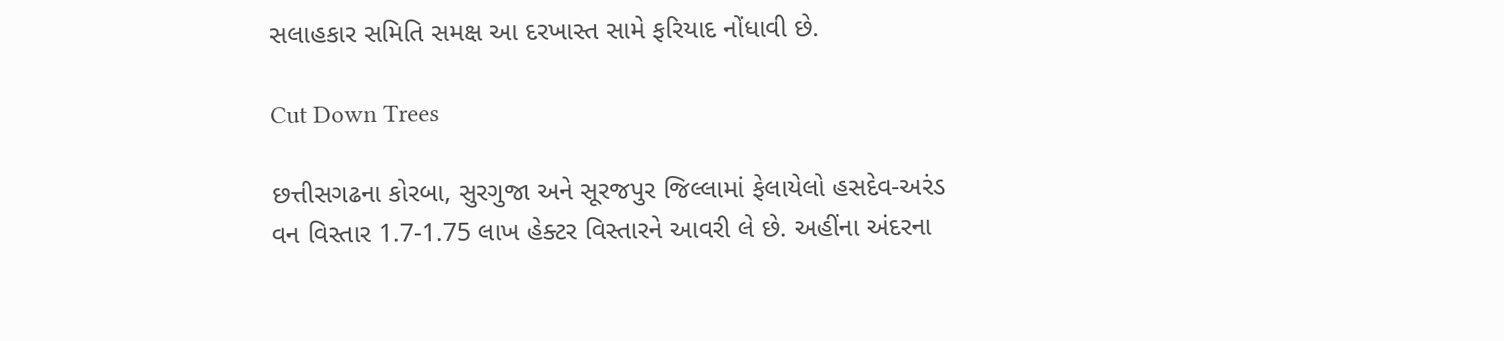સલાહકાર સમિતિ સમક્ષ આ દરખાસ્ત સામે ફરિયાદ નોંધાવી છે.

Cut Down Trees

છત્તીસગઢના કોરબા, સુરગુજા અને સૂરજપુર જિલ્લામાં ફેલાયેલો હસદેવ-અરંડ વન વિસ્તાર 1.7-1.75 લાખ હેક્ટર વિસ્તારને આવરી લે છે. અહીંના અંદરના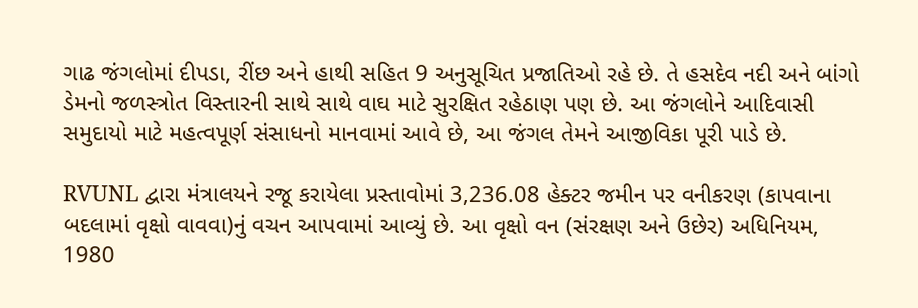ગાઢ જંગલોમાં દીપડા, રીંછ અને હાથી સહિત 9 અનુસૂચિત પ્રજાતિઓ રહે છે. તે હસદેવ નદી અને બાંગો ડેમનો જળસ્ત્રોત વિસ્તારની સાથે સાથે વાઘ માટે સુરક્ષિત રહેઠાણ પણ છે. આ જંગલોને આદિવાસી સમુદાયો માટે મહત્વપૂર્ણ સંસાધનો માનવામાં આવે છે, આ જંગલ તેમને આજીવિકા પૂરી પાડે છે.

RVUNL દ્વારા મંત્રાલયને રજૂ કરાયેલા પ્રસ્તાવોમાં 3,236.08 હેક્ટર જમીન પર વનીકરણ (કાપવાના બદલામાં વૃક્ષો વાવવા)નું વચન આપવામાં આવ્યું છે. આ વૃક્ષો વન (સંરક્ષણ અને ઉછેર) અધિનિયમ, 1980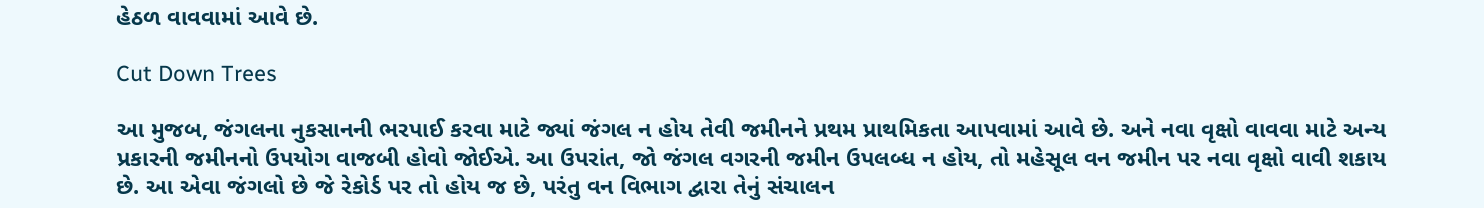હેઠળ વાવવામાં આવે છે.

Cut Down Trees

આ મુજબ, જંગલના નુકસાનની ભરપાઈ કરવા માટે જ્યાં જંગલ ન હોય તેવી જમીનને પ્રથમ પ્રાથમિકતા આપવામાં આવે છે. અને નવા વૃક્ષો વાવવા માટે અન્ય પ્રકારની જમીનનો ઉપયોગ વાજબી હોવો જોઈએ. આ ઉપરાંત, જો જંગલ વગરની જમીન ઉપલબ્ધ ન હોય, તો મહેસૂલ વન જમીન પર નવા વૃક્ષો વાવી શકાય છે. આ એવા જંગલો છે જે રેકોર્ડ પર તો હોય જ છે, પરંતુ વન વિભાગ દ્વારા તેનું સંચાલન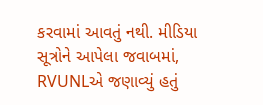કરવામાં આવતું નથી. મીડિયા સૂત્રોને આપેલા જવાબમાં, RVUNLએ જણાવ્યું હતું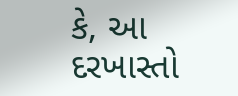કે, આ દરખાસ્તો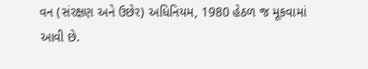વન (સંરક્ષણ અને ઉછેર) અધિનિયમ, 1980 હેઠળ જ મૂકવામાં આવી છે.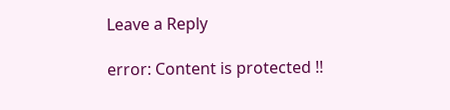Leave a Reply

error: Content is protected !!